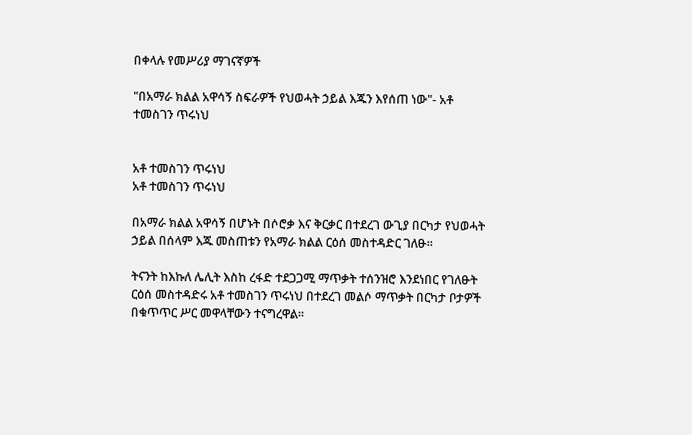በቀላሉ የመሥሪያ ማገናኛዎች

"በአማራ ክልል አዋሳኝ ስፍራዎች የህወሓት ኃይል እጁን እየሰጠ ነው"- አቶ ተመስገን ጥሩነህ


አቶ ተመስገን ጥሩነህ
አቶ ተመስገን ጥሩነህ

በአማራ ክልል አዋሳኝ በሆኑት በሶሮቃ እና ቅርቃር በተደረገ ውጊያ በርካታ የህወሓት ኃይል በሰላም እጁ መስጠቱን የአማራ ክልል ርዕሰ መስተዳድር ገለፁ።

ትናንት ከእኩለ ሌሊት እስከ ረፋድ ተደጋጋሚ ማጥቃት ተሰንዝሮ እንደነበር የገለፁት ርዕሰ መስተዳድሩ አቶ ተመስገን ጥሩነህ በተደረገ መልሶ ማጥቃት በርካታ ቦታዎች በቁጥጥር ሥር መዋላቸውን ተናግረዋል።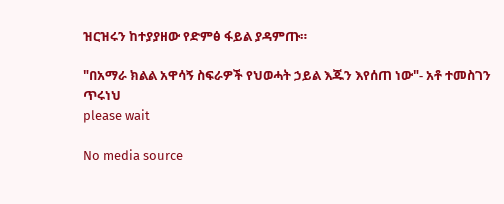ዝርዝሩን ከተያያዘው የድምፅ ፋይል ያዳምጡ።

"በአማራ ክልል አዋሳኝ ስፍራዎች የህወሓት ኃይል እጁን እየሰጠ ነው"- አቶ ተመስገን ጥሩነህ
please wait

No media source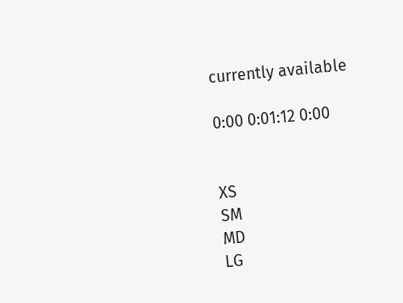currently available

0:00 0:01:12 0:00


XS
SM
MD
LG